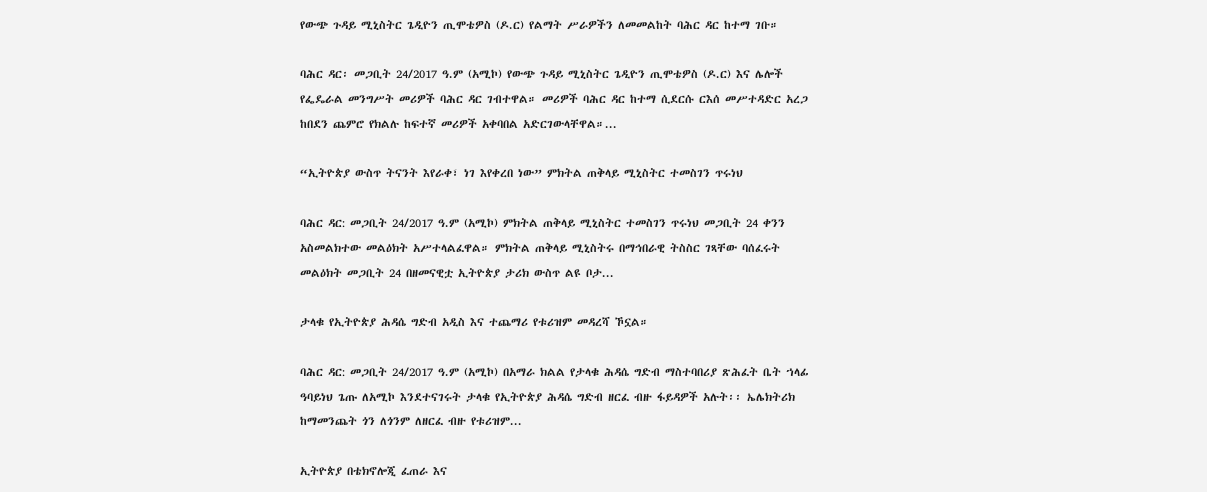የውጭ ጉዳይ ሚኒስትር ጌዲዮን ጢሞቴዎስ (ዶ.ር) የልማት ሥራዎችን ለመመልከት ባሕር ዳር ከተማ ገቡ።

ባሕር ዳር፡ መጋቢት 24/2017 ዓ.ም (አሚኮ) የውጭ ጉዳይ ሚኒስትር ጌዲዮን ጢሞቴዎስ (ዶ.ር) እና ሌሎች የፌዴራል መንግሥት መሪዎች ባሕር ዳር ገብተዋል። መሪዎች ባሕር ዳር ከተማ ሲደርሱ ርእሰ መሥተዳድር አረጋ ከበደን ጨምሮ የክልሉ ከፍተኛ መሪዎች አቀባበል አድርገውላቸዋል።...

“ኢትዮጵያ ውስጥ ትናንት እየራቀ፣ ነገ እየቀረበ ነው” ምክትል ጠቅላይ ሚኒስትር ተመስገን ጥሩነህ

ባሕር ዳር: መጋቢት 24/2017 ዓ.ም (አሚኮ) ምክትል ጠቅላይ ሚኒስትር ተመስገን ጥሩነህ መጋቢት 24 ቀንን አስመልክተው መልዕክት አሥተላልፈዋል። ምክትል ጠቅላይ ሚኒስትሩ በማኅበራዊ ትስስር ገጻቸው ባሰፈሩት መልዕክት መጋቢት 24 በዘመናዊቷ ኢትዮጵያ ታሪክ ውስጥ ልዩ ቦታ...

ታላቁ የኢትዮጵያ ሕዳሴ ግድብ አዲስ እና ተጨማሪ የቱሪዝም መዳረሻ ኾኗል።

ባሕር ዳር: መጋቢት 24/2017 ዓ.ም (አሚኮ) በአማራ ክልል የታላቁ ሕዳሴ ግድብ ማስተባበሪያ ጽሕፈት ቤት ኀላፊ ዓባይነህ ጌጡ ለአሚኮ እንደተናገሩት ታላቁ የኢትዮጵያ ሕዳሴ ግድብ ዘርፈ ብዙ ፋይዳዎች አሉት፡፡ ኤሌክትሪክ ከማመንጨት ጎን ለጎንም ለዘርፈ ብዙ የቱሪዝም...

ኢትዮጵያ በቴክኖሎጂ ፈጠራ እና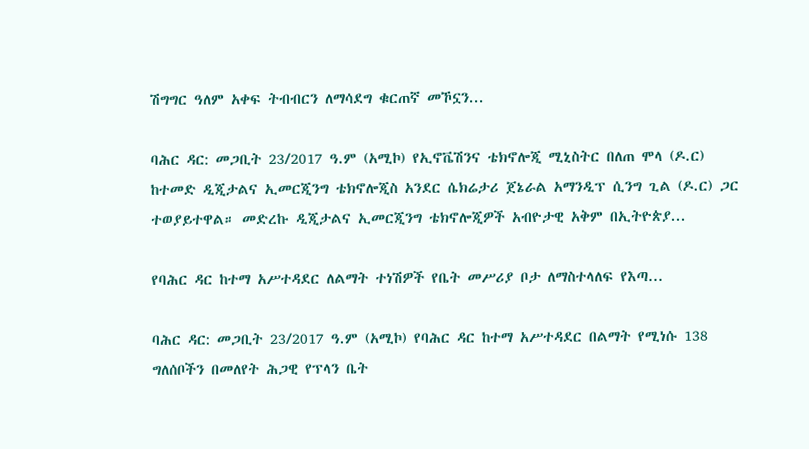ሽግግር ዓለም አቀፍ ትብብርን ለማሳደግ ቁርጠኛ መኾኗን...

ባሕር ዳር: መጋቢት 23/2017 ዓ.ም (አሚኮ) የኢኖቬሽንና ቴክኖሎጂ ሚኒስትር በለጠ ሞላ (ዶ.ር) ከተመድ ዲጂታልና ኢመርጂንግ ቴክኖሎጂስ አንደር ሴክሬታሪ ጀኔራል አማንዲፕ ሲንግ ጊል (ዶ.ር) ጋር ተወያይተዋል። መድረኩ ዲጂታልና ኢመርጂንግ ቴክኖሎጂዎች አብዮታዊ አቅም በኢትዮጵያ...

የባሕር ዳር ከተማ አሥተዳደር ለልማት ተነሽዎች የቤት መሥሪያ ቦታ ለማስተላለፍ የእጣ...

ባሕር ዳር: መጋቢት 23/2017 ዓ.ም (አሚኮ) የባሕር ዳር ከተማ አሥተዳደር በልማት የሚነሱ 138 ግለሰቦችን በመለየት ሕጋዊ የፕላን ቤት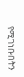የሚገነቡበትን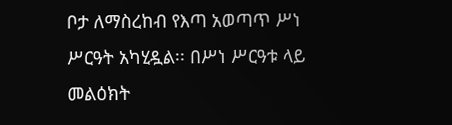ቦታ ለማስረከብ የእጣ አወጣጥ ሥነ ሥርዓት አካሂዷል፡፡ በሥነ ሥርዓቱ ላይ መልዕክት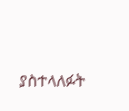ያስተላለፉት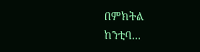በምክትል ከንቲባ...